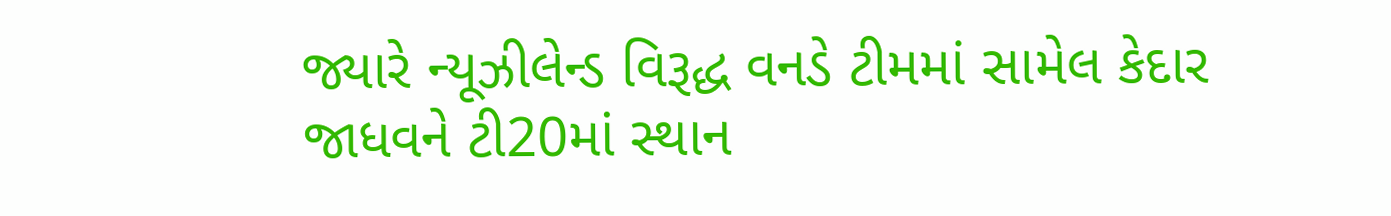જ્યારે ન્યૂઝીલેન્ડ વિરૂદ્ધ વનડે ટીમમાં સામેલ કેદાર જાધવને ટી20માં સ્થાન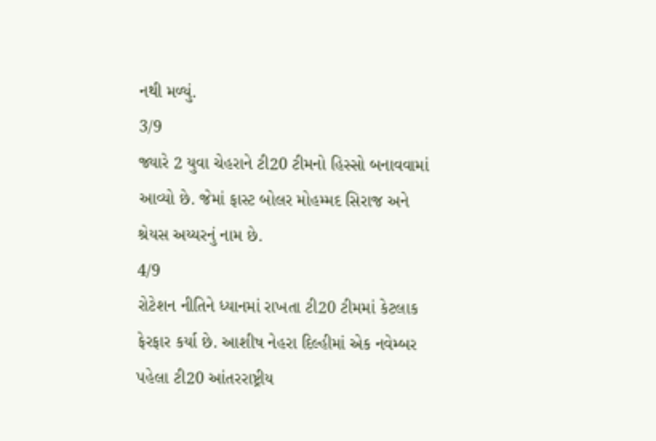નથી મળ્યું.
3/9
જ્યારે 2 યુવા ચેહરાને ટી20 ટીમનો હિસ્સો બનાવવામાં આવ્યો છે. જેમાં ફાસ્ટ બોલર મોહમ્મદ સિરાજ અને શ્રેયસ અય્યરનું નામ છે.
4/9
રોટેશન નીતિને ધ્યાનમાં રાખતા ટી20 ટીમમાં કેટલાક ફેરફાર કર્યા છે. આશીષ નેહરા દિલ્હીમાં એક નવેમ્બર પહેલા ટી20 આંતરરાષ્ટ્રીય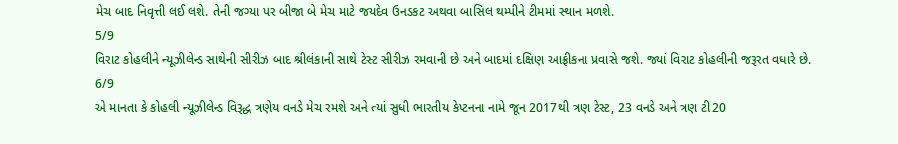મેચ બાદ નિવૃત્તી લઈ લશે. તેની જગ્યા પર બીજા બે મેચ માટે જયદેવ ઉનડકટ અથવા બાસિલ થમ્પીને ટીમમાં સ્થાન મળશે.
5/9
વિરાટ કોહલીને ન્યૂઝીલેન્ડ સાથેની સીરીઝ બાદ શ્રીલંકાની સાથે ટેસ્ટ સીરીઝ રમવાની છે અને બાદમાં દક્ષિણ આફ્રીકના પ્રવાસે જશે. જ્યાં વિરાટ કોહલીની જરૂરત વધારે છે.
6/9
એ માનતા કે કોહલી ન્યૂઝીલેન્ડ વિરૂદ્ધ ત્રણેય વનડે મેચ રમશે અને ત્યાં સુધી ભારતીય કેપ્ટનના નામે જૂન 2017થી ત્રણ ટેસ્ટ, 23 વનડે અને ત્રણ ટી20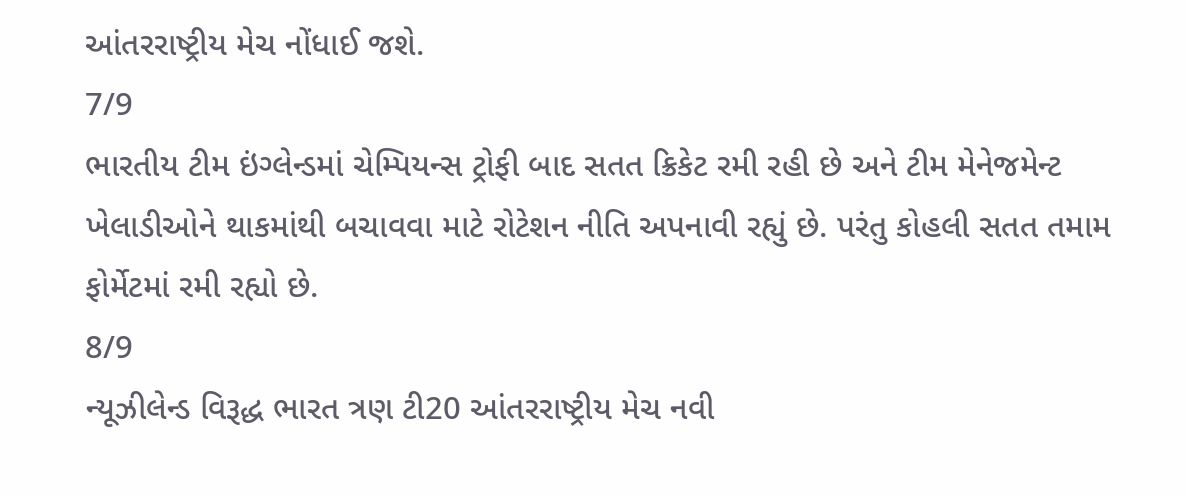આંતરરાષ્ટ્રીય મેચ નોંધાઈ જશે.
7/9
ભારતીય ટીમ ઇંગ્લેન્ડમાં ચેમ્પિયન્સ ટ્રોફી બાદ સતત ક્રિકેટ રમી રહી છે અને ટીમ મેનેજમેન્ટ ખેલાડીઓને થાકમાંથી બચાવવા માટે રોટેશન નીતિ અપનાવી રહ્યું છે. પરંતુ કોહલી સતત તમામ ફોર્મેટમાં રમી રહ્યો છે.
8/9
ન્યૂઝીલેન્ડ વિરૂદ્ધ ભારત ત્રણ ટી20 આંતરરાષ્ટ્રીય મેચ નવી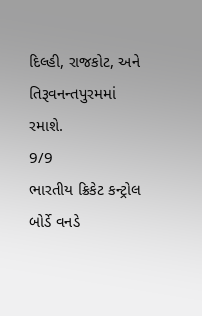દિલ્હી, રાજકોટ, અને તિરૂવનન્તપુરમમાં રમાશે.
9/9
ભારતીય ક્રિકેટ કન્ટ્રોલ બોર્ડે વનડે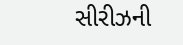સીરીઝની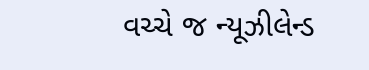વચ્ચે જ ન્યૂઝીલેન્ડ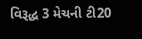વિરૂદ્ધ 3 મેચની ટી20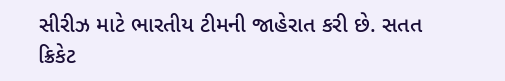સીરીઝ માટે ભારતીય ટીમની જાહેરાત કરી છે. સતત ક્રિકેટ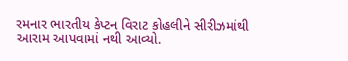રમનાર ભારતીય કેપ્ટન વિરાટ કોહલીને સીરીઝમાંથી આરામ આપવામાં નથી આવ્યો.